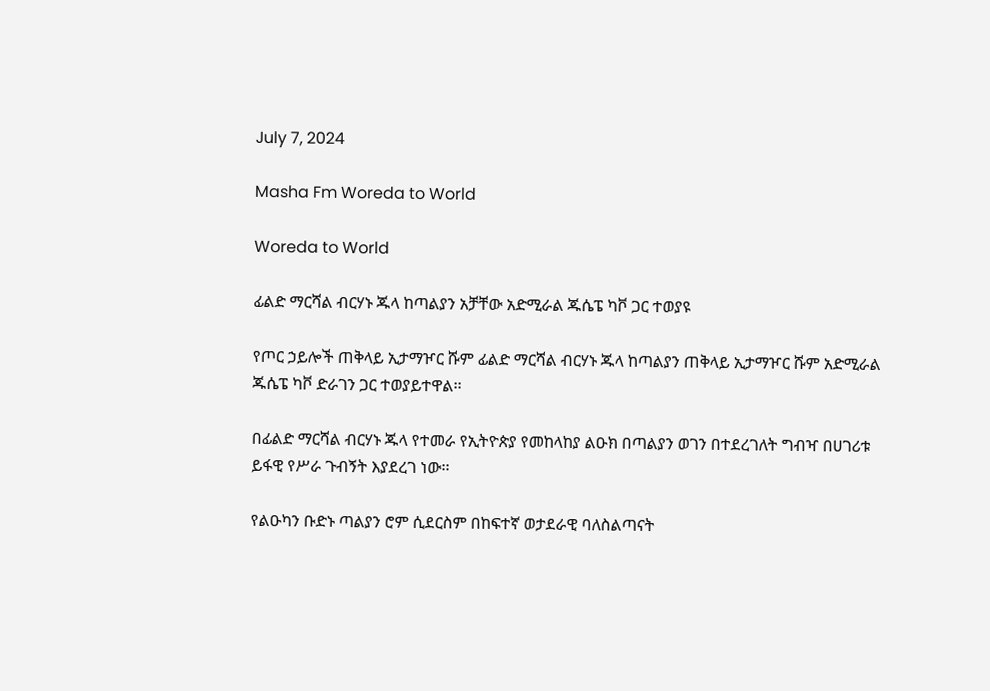July 7, 2024

Masha Fm Woreda to World

Woreda to World

ፊልድ ማርሻል ብርሃኑ ጁላ ከጣልያን አቻቸው አድሚራል ጁሴፔ ካቮ ጋር ተወያዩ

የጦር ኃይሎች ጠቅላይ ኢታማዦር ሹም ፊልድ ማርሻል ብርሃኑ ጁላ ከጣልያን ጠቅላይ ኢታማዦር ሹም አድሚራል ጁሴፔ ካቮ ድራገን ጋር ተወያይተዋል፡፡

በፊልድ ማርሻል ብርሃኑ ጁላ የተመራ የኢትዮጵያ የመከላከያ ልዑክ በጣልያን ወገን በተደረገለት ግብዣ በሀገሪቱ ይፋዊ የሥራ ጉብኝት እያደረገ ነው፡፡

የልዑካን ቡድኑ ጣልያን ሮም ሲደርስም በከፍተኛ ወታደራዊ ባለስልጣናት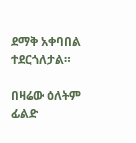ደማቅ አቀባበል ተደርጎለታል።

በዛሬው ዕለትም ፊልድ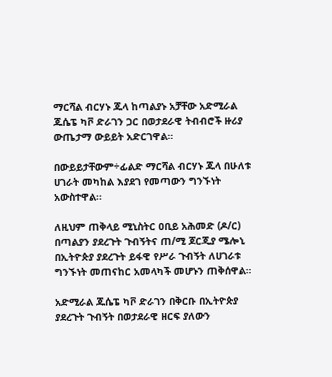ማርሻል ብርሃኑ ጁላ ከጣልያኑ አቻቸው አድሚራል ጁሴፔ ካቮ ድራገን ጋር በወታደራዊ ትብብሮች ዙሪያ ውጤታማ ውይይት አድርገዋል።

በውይይታቸውም÷ፊልድ ማርሻል ብርሃኑ ጁላ በሁለቱ ሀገራት መካከል እያደገ የመጣውን ግንኙነት አውስተዋል፡፡

ለዚህም ጠቅላይ ሚኒስትር ዐቢይ አሕመድ (ዶ/ር) በጣልያን ያደረጉት ጉብኝትና ጠ/ሚ ጆርጂያ ሜሎኒ በኢትዮጵያ ያደረጉት ይፋዊ የሥራ ጉብኝት ለሀገራቱ ግንኙነት መጠናከር አመላካች መሆኑን ጠቅሰዋል።

አድሚራል ጁሴፔ ካቮ ድራገን በቅርቡ በኢትዮጵያ ያደረጉት ጉብኝት በወታደራዊ ዘርፍ ያለውን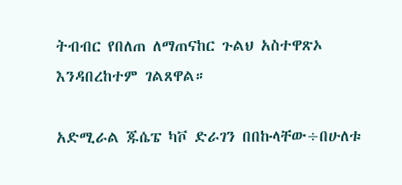ትብብር የበለጠ ለማጠናከር ጉልህ አስተዋጽኦ እንዳበረከተም ገልጸዋል።

አድሚራል ጁሴፔ ካቮ ድራገን በበኩላቸው÷በሁለቱ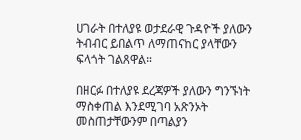ሀገራት በተለያዩ ወታደራዊ ጉዳዮች ያለውን ትብብር ይበልጥ ለማጠናከር ያላቸውን ፍላጎት ገልጸዋል።

በዘርፉ በተለያዩ ደረጃዎች ያለውን ግንኙነት ማስቀጠል እንደሚገባ አጽንኦት መስጠታቸውንም በጣልያን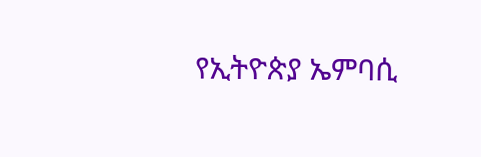የኢትዮጵያ ኤምባሲ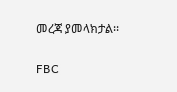መረጃ ያመላክታል፡፡

FBC